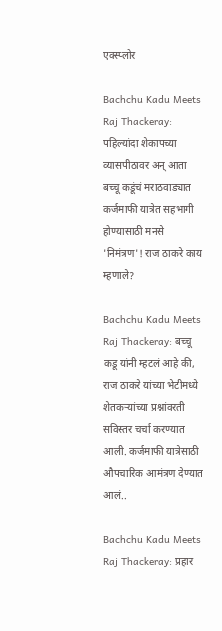एक्स्प्लोर

Bachchu Kadu Meets Raj Thackeray: पहिल्यांदा शेकापच्या व्यासपीठावर अन् आता बच्चू कडूंचं मराठवाड्यात कर्जमाफी यात्रेत सहभागी होण्यासाठी मनसे 'निमंत्रण'! राज ठाकरे काय म्हणाले?

Bachchu Kadu Meets Raj Thackeray: बच्चू कडू यांनी म्हटलं आहे की, राज ठाकरे यांच्या भेटीमध्ये शेतकऱ्यांच्या प्रश्नांवरती सविस्तर चर्चा करण्यात आली. कर्जमाफी यात्रेसाठी औपचारिक आमंत्रण देण्यात आलं..

Bachchu Kadu Meets Raj Thackeray: प्रहार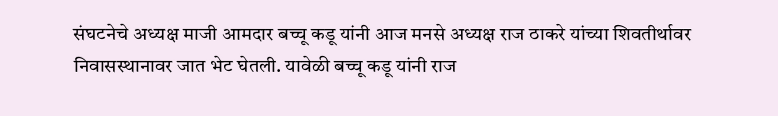संघटनेचे अध्यक्ष माजी आमदार बच्चू कडू यांनी आज मनसे अध्यक्ष राज ठाकरे यांच्या शिवतीर्थावर निवासस्थानावर जात भेट घेतली. यावेळी बच्चू कडू यांनी राज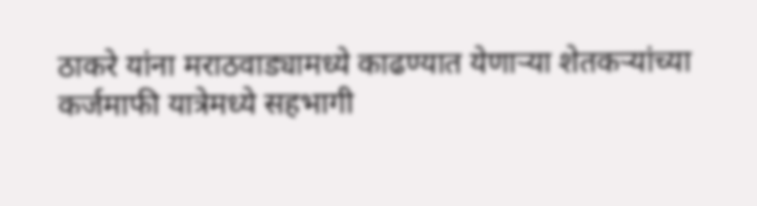ठाकरे यांना मराठवाड्यामध्ये काढण्यात येणाऱ्या शेतकऱ्यांच्या कर्जमाफी यात्रेमध्ये सहभागी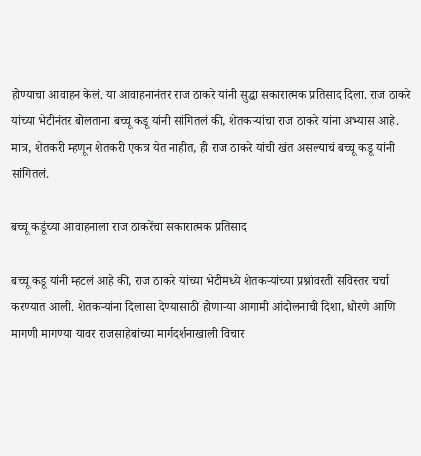होण्याचा आवाहन केलं. या आवाहनानंतर राज ठाकरे यांनी सुद्धा सकारात्मक प्रतिसाद दिला. राज ठाकरे यांच्या भेटीनंतर बोलताना बच्चू कडू यांनी सांगितलं की, शेतकऱ्यांचा राज ठाकरे यांना अभ्यास आहे. मात्र, शेतकरी म्हणून शेतकरी एकत्र येत नाहीत, ही राज ठाकरे यांची खंत असल्याचं बच्चू कडू यांनी सांगितलं.

बच्चू कडूंच्या आवाहनाला राज ठाकरेंचा सकारात्मक प्रतिसाद

बच्चू कडू यांनी म्हटलं आहे की, राज ठाकरे यांच्या भेटीमध्ये शेतकऱ्यांच्या प्रश्नांवरती सविस्तर चर्चा करण्यात आली. शेतकऱ्यांना दिलासा देण्यासाठी होणाऱ्या आगामी आंदोलनाची दिशा, धोरणे आणि मागणी मागण्या यावर राजसाहेबांच्या मार्गदर्शनाखाली विचार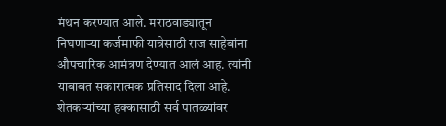मंथन करण्यात आले. मराठवाड्यातून निघणाऱ्या कर्जमाफी यात्रेसाठी राज साहेबांना औपचारिक आमंत्रण देण्यात आलं आह. त्यांनी याबाबत सकारात्मक प्रतिसाद दिला आहे. शेतकऱ्यांच्या हक्कासाठी सर्व पातळ्यांवर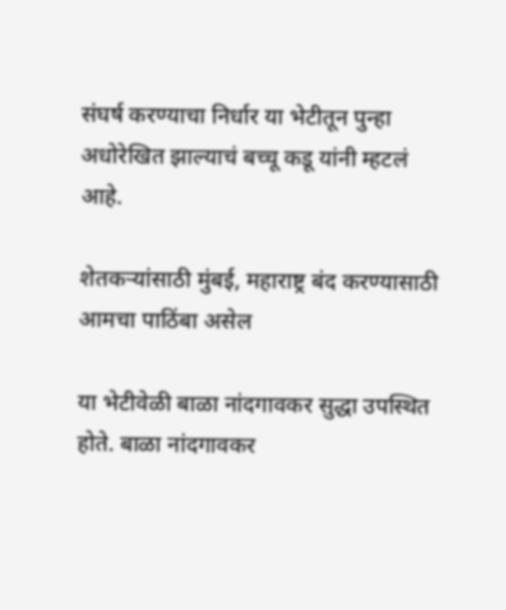संघर्ष करण्याचा निर्धार या भेटीतून पुन्हा अधोरेखित झाल्याचं बच्चू कडू यांनी म्हटलं आहे.

शेतकऱ्यांसाठी मुंबई, महाराष्ट्र बंद करण्यासाठी आमचा पाठिंबा असेल

या भेटीवेळी बाळा नांदगावकर सुद्धा उपस्थित होते. बाळा नांदगावकर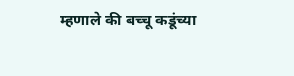म्हणाले की बच्चू कडूंच्या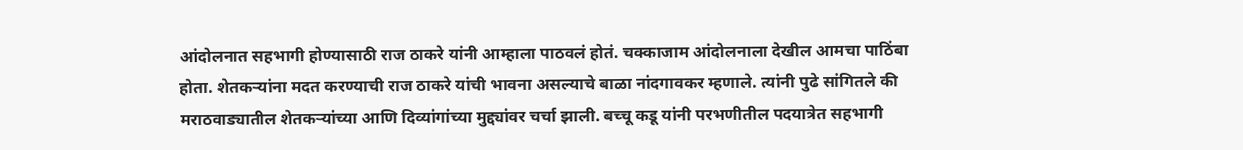आंदोलनात सहभागी होण्यासाठी राज ठाकरे यांनी आम्हाला पाठवलं होतं. चक्काजाम आंदोलनाला देखील आमचा पाठिंबा होता. शेतकऱ्यांना मदत करण्याची राज ठाकरे यांची भावना असल्याचे बाळा नांदगावकर म्हणाले. त्यांनी पुढे सांगितले की मराठवाड्यातील शेतकऱ्यांच्या आणि दिव्यांगांच्या मुद्द्यांवर चर्चा झाली. बच्चू कडू यांनी परभणीतील पदयात्रेत सहभागी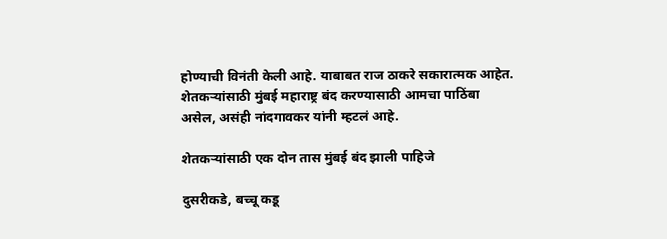होण्याची विनंती केली आहे. याबाबत राज ठाकरे सकारात्मक आहेत. शेतकऱ्यांसाठी मुंबई महाराष्ट्र बंद करण्यासाठी आमचा पाठिंबा असेल, असंही नांदगावकर यांनी म्हटलं आहे.

शेतकऱ्यांसाठी एक दोन तास मुंबई बंद झाली पाहिजे

दुसरीकडे, बच्चू कडू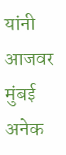यांनी आजवर मुंबई अनेक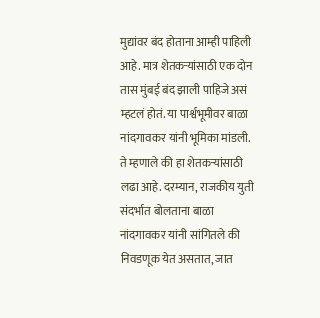मुद्यांवर बंद होताना आम्ही पाहिली आहे. मात्र शेतकऱ्यांसाठी एक दोन तास मुंबई बंद झाली पाहिजे असं म्हटलं होतं. या पार्श्वभूमीवर बाळा नांदगावकर यांनी भूमिका मांडली. ते म्हणाले की हा शेतकऱ्यांसाठी लढा आहे. दरम्यान, राजकीय युती संदर्भात बोलताना बाळा नांदगावकर यांनी सांगितले की निवडणूक येत असतात, जात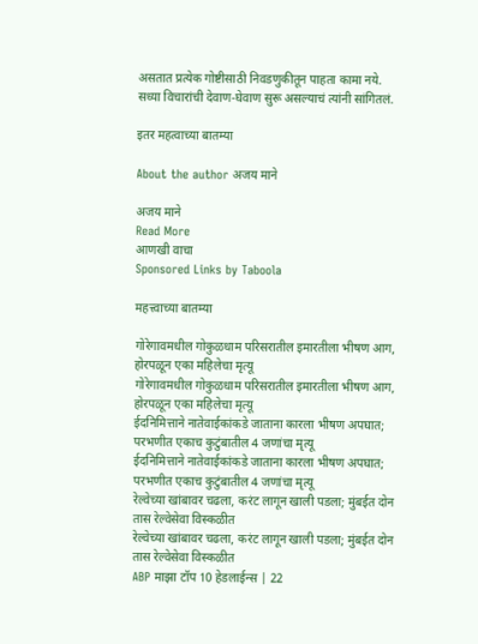असतात प्रत्येक गोष्टीसाठी निवडणुकीतून पाहता कामा नये. सध्या विचारांची देवाण-घेवाण सुरू असल्याचं त्यांनी सांगितलं.

इतर महत्वाच्या बातम्या

About the author अजय माने

अजय माने
Read More
आणखी वाचा
Sponsored Links by Taboola

महत्त्वाच्या बातम्या

गोरेगावमधील गोकुळधाम परिसरातील इमारतीला भीषण आग, होरपळून एका महिलेचा मृत्यू
गोरेगावमधील गोकुळधाम परिसरातील इमारतीला भीषण आग, होरपळून एका महिलेचा मृत्यू
ईदनिमित्ताने नातेवाईकांकडे जाताना कारला भीषण अपघात; परभणीत एकाच कुटुंबातील 4 जणांचा मृत्यू
ईदनिमित्ताने नातेवाईकांकडे जाताना कारला भीषण अपघात; परभणीत एकाच कुटुंबातील 4 जणांचा मृत्यू
रेल्वेच्या खांबावर चढला, करंट लागून खाली पडला; मुंबईत दोन तास रेल्वेसेवा विस्कळीत
रेल्वेच्या खांबावर चढला, करंट लागून खाली पडला; मुंबईत दोन तास रेल्वेसेवा विस्कळीत
ABP माझा टॉप 10 हेडलाईन्स | 22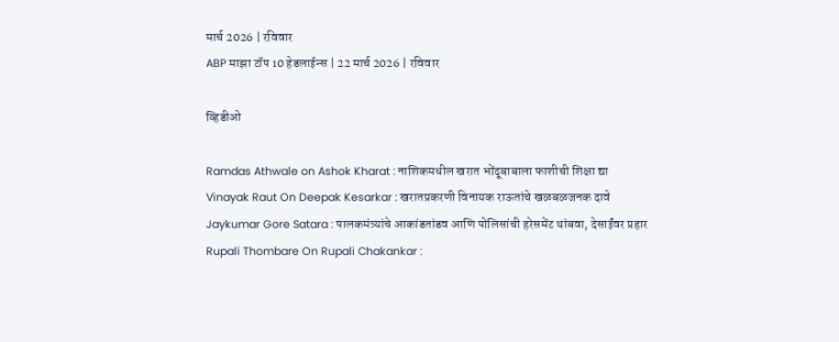मार्च 2026 | रविवार
ABP माझा टॉप 10 हेडलाईन्स | 22 मार्च 2026 | रविवार

व्हिडीओ

Ramdas Athwale on Ashok Kharat : नाशिकमधील खरात भोंदूबाबाला फाशीची शिक्षा द्या
Vinayak Raut On Deepak Kesarkar : खरातप्रकरणी विनायक राऊतांचे खळबळजनक दावे
Jaykumar Gore Satara : पालकमंत्र्यांचे आकांडतांडव आणि पोलिसांची हरेसमेंट थांबवा, देसाईंवर प्रहार
Rupali Thombare On Rupali Chakankar :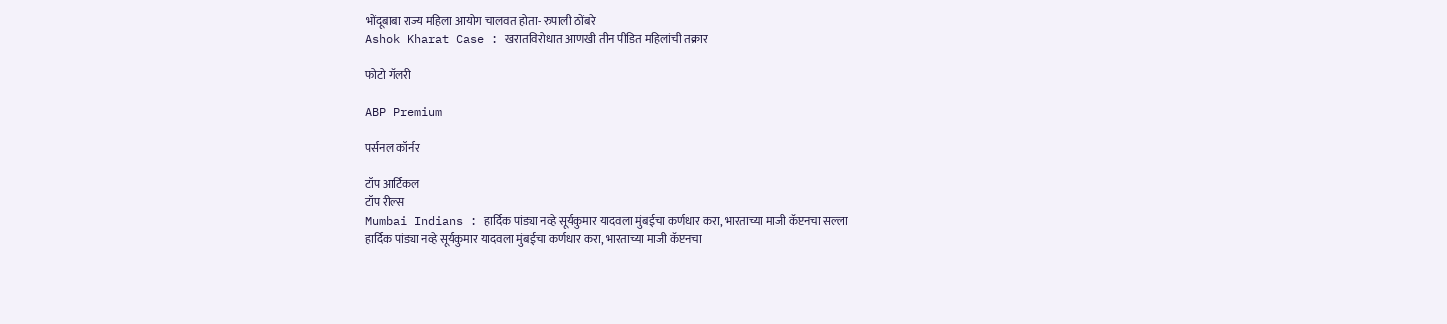भोंदूबाबा राज्य महिला आयोग चालवत होता- रुपाली ठोंबरे
Ashok Kharat Case : खरातविरोधात आणखी तीन पीडित महिलांची तक्रार

फोटो गॅलरी

ABP Premium

पर्सनल कॉर्नर

टॉप आर्टिकल
टॉप रील्स
Mumbai Indians : हार्दिक पांड्या नव्हे सूर्यकुमार यादवला मुंबईचा कर्णधार करा, भारताच्या माजी कॅप्टनचा सल्ला
हार्दिक पांड्या नव्हे सूर्यकुमार यादवला मुंबईचा कर्णधार करा, भारताच्या माजी कॅप्टनचा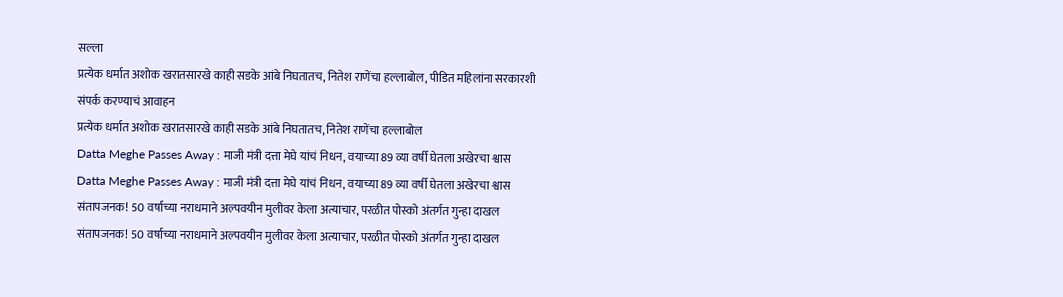सल्ला
प्रत्येक धर्मात अशोक खरातसारखे काही सडके आंबे निघतातच, नितेश राणेंचा हल्लाबोल, पीडित महिलांना सरकारशी संपर्क करण्याचं आवाहन
प्रत्येक धर्मात अशोक खरातसारखे काही सडके आंबे निघतातच, नितेश राणेंचा हल्लाबोल
Datta Meghe Passes Away : माजी मंत्री दत्ता मेघे यांचं निधन, वयाच्या 89 व्या वर्षी घेतला अखेरचा श्वास
Datta Meghe Passes Away : माजी मंत्री दत्ता मेघे यांचं निधन, वयाच्या 89 व्या वर्षी घेतला अखेरचा श्वास
संतापजनक! 50 वर्षाच्या नराधमाने अल्पवयीन मुलीवर केला अत्याचार, परळीत पोस्को अंतर्गत गुन्हा दाखल
संतापजनक! 50 वर्षाच्या नराधमाने अल्पवयीन मुलीवर केला अत्याचार, परळीत पोस्को अंतर्गत गुन्हा दाखल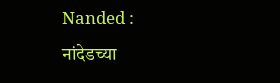Nanded : नांदेडच्या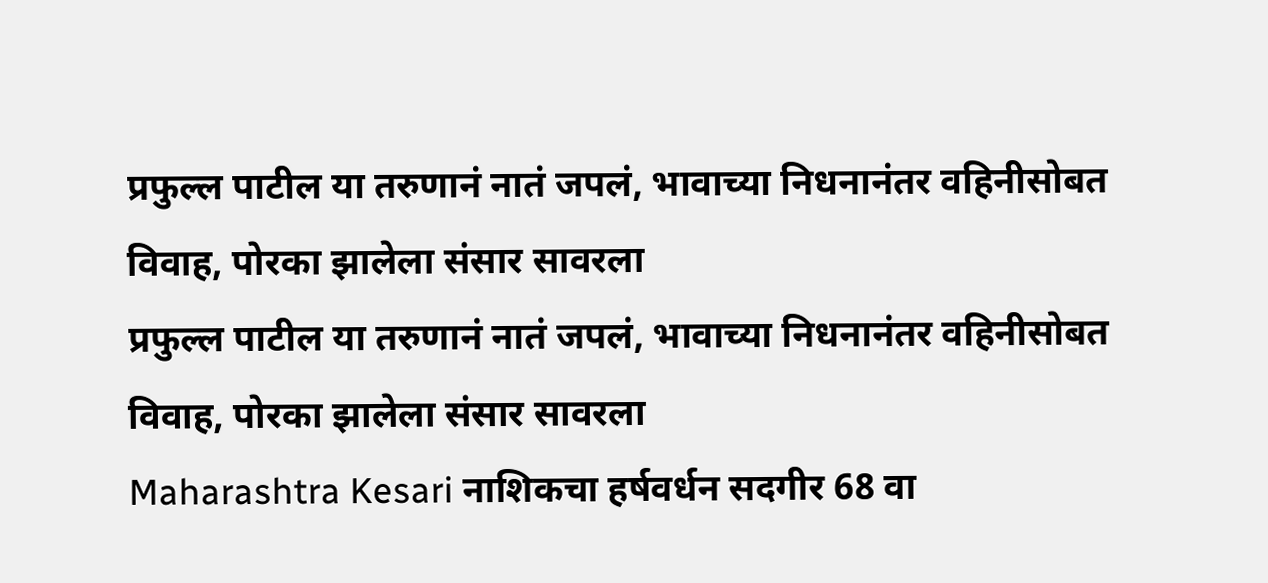प्रफुल्ल पाटील या तरुणानं नातं जपलं, भावाच्या निधनानंतर वहिनीसोबत विवाह, पोरका झालेला संसार सावरला
प्रफुल्ल पाटील या तरुणानं नातं जपलं, भावाच्या निधनानंतर वहिनीसोबत विवाह, पोरका झालेला संसार सावरला
Maharashtra Kesari नाशिकचा हर्षवर्धन सदगीर 68 वा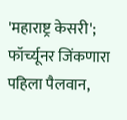'महाराष्ट्र केसरी'; फॉर्च्यूनर जिंकणारा पहिला पैलवान,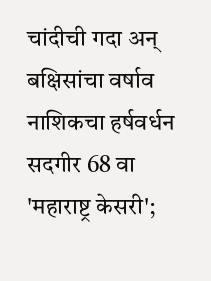चांदीची गदा अन् बक्षिसांचा वर्षाव
नाशिकचा हर्षवर्धन सदगीर 68 वा 'महाराष्ट्र केसरी';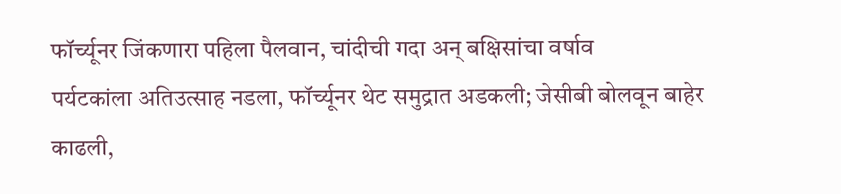फॉर्च्यूनर जिंकणारा पहिला पैलवान, चांदीची गदा अन् बक्षिसांचा वर्षाव
पर्यटकांला अतिउत्साह नडला, फॉर्च्यूनर थेट समुद्रात अडकली; जेसीबी बोलवून बाहेर काढली,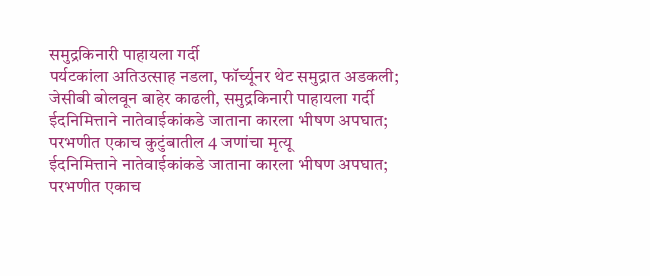समुद्रकिनारी पाहायला गर्दी
पर्यटकांला अतिउत्साह नडला, फॉर्च्यूनर थेट समुद्रात अडकली; जेसीबी बोलवून बाहेर काढली, समुद्रकिनारी पाहायला गर्दी
ईदनिमित्ताने नातेवाईकांकडे जाताना कारला भीषण अपघात; परभणीत एकाच कुटुंबातील 4 जणांचा मृत्यू
ईदनिमित्ताने नातेवाईकांकडे जाताना कारला भीषण अपघात; परभणीत एकाच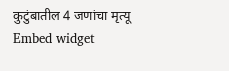कुटुंबातील 4 जणांचा मृत्यू
Embed widget